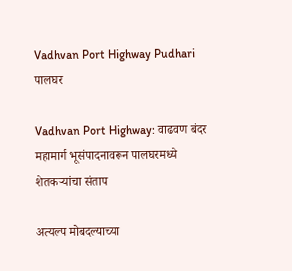Vadhvan Port Highway Pudhari
पालघर

Vadhvan Port Highway: वाढवण बंदर महामार्ग भूसंपादनावरून पालघरमध्ये शेतकऱ्यांचा संताप

अत्यल्प मोबदल्याच्या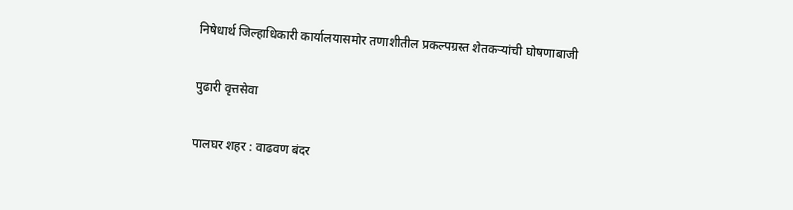निषेधार्थ जिल्हाधिकारी कार्यालयासमोर तणाशीतील प्रकल्पग्रस्त शेतकऱ्यांची घोषणाबाजी

पुढारी वृत्तसेवा

पालघर शहर : वाढवण बंदर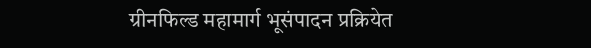ग्रीनफिल्ड महामार्ग भूसंपादन प्रक्रियेत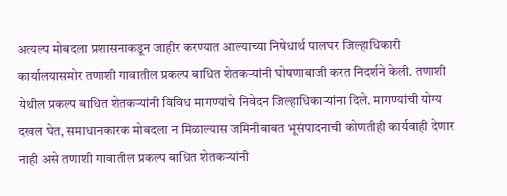अत्यल्प मोबदला प्रशासनाकडून जाहीर करण्यात आल्याच्या निषेधार्थ पालघर जिल्हाधिकारी कार्यालयासमोर तणाशी गावातील प्रकल्प बाधित शेतकऱ्यांनी घोषणाबाजी करत निदर्शने केली. तणाशी येथील प्रकल्प बाधित शेतकऱ्यांनी विविध मागण्यांचे निवेदन जिल्हाधिकाऱ्यांना दिले. मागण्यांची योग्य दखल घेत, समाधानकारक मोबदला न मिळाल्यास जमिनीबाबत भूसंपादनाची कोणतीही कार्यवाही देणार नाही असे तणाशी गावातील प्रकल्प बाधित शेतकऱ्यांनी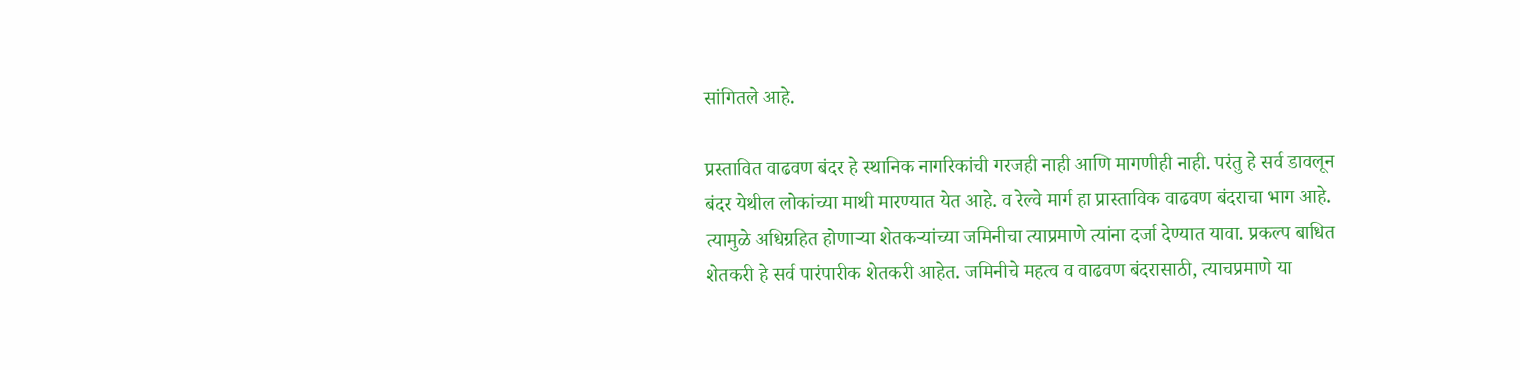सांगितले आहे.

प्रस्तावित वाढवण बंदर हे स्थानिक नागरिकांची गरजही नाही आणि मागणीही नाही. परंतु हे सर्व डावलून बंदर येथील लोकांच्या माथी मारण्यात येत आहे. व रेल्वे मार्ग हा प्रास्ताविक वाढवण बंदराचा भाग आहे. त्यामुळे अधिग्रहित होणाऱ्या शेतकऱ्यांच्या जमिनीचा त्याप्रमाणे त्यांना दर्जा देण्यात यावा. प्रकल्प बाधित शेतकरी हे सर्व पारंपारीक शेतकरी आहेत. जमिनीचे महत्व व वाढवण बंदरासाठी, त्याचप्रमाणे या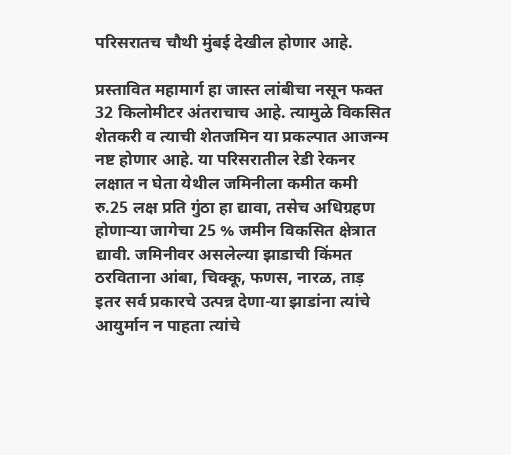परिसरातच चौथी मुंबई देखील होणार आहे.

प्रस्तावित महामार्ग हा जास्त लांबीचा नसून फक्त 32 किलोमीटर अंतराचाच आहे. त्यामुळे विकसित शेतकरी व त्याची शेतजमिन या प्रकल्पात आजन्म नष्ट होणार आहे. या परिसरातील रेडी रेकनर लक्षात न घेता येथील जमिनीला कमीत कमी रु.25 लक्ष प्रति गुंठा हा द्यावा, तसेच अधिग्रहण होणाऱ्या जागेचा 25 % जमीन विकसित क्षेत्रात द्यावी. जमिनीवर असलेल्या झाडाची किंमत ठरविताना आंबा, चिक्कू, फणस, नारळ, ताड़ इतर सर्व प्रकारचे उत्पन्न देणा-या झाडांना त्यांचे आयुर्मान न पाहता त्यांचे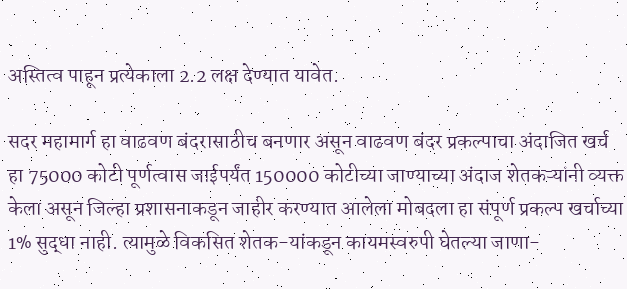अस्तित्व पाहून प्रत्येकाला 2.2 लक्ष देण्यात यावेत.

सदर महामार्ग हा वाढवण बंदरासाठीच बनणार असून वाढवण बंदर प्रकल्पाचा अंदाजित खर्च हा 75000 कोटी पूर्णत्वास जाईपर्यंत 150000 कोटीच्या जाण्याच्या अंदाज शेतकऱ्यांनी व्यक्त केला असून जिल्हा प्रशासनाकडून जाहीर करण्यात आलेला मोबदला हा संपूर्ण प्रकल्प खर्चाच्या 1% सुद्धा नाही. त्यामुळे विकसित शेतक-यांकडून कायमस्वरुपी घेतल्या जाणा-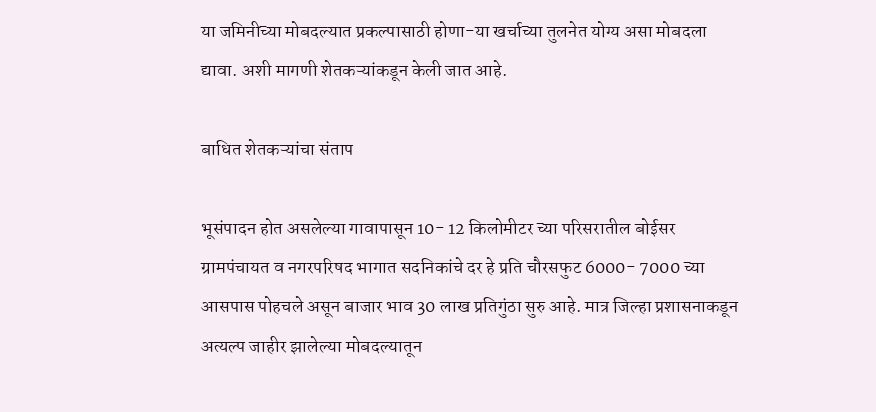या जमिनीच्या मोबदल्यात प्रकल्पासाठी होणा-या खर्चाच्या तुलनेत योग्य असा मोबदला द्यावा. अशी मागणी शेतकऱ्यांकडून केली जात आहे.

बाधित शेतकऱ्यांचा संताप

भूसंपादन होत असलेल्या गावापासून 10- 12 किलोमीटर च्या परिसरातील बोईसर ग्रामपंचायत व नगरपरिषद भागात सदनिकांचे दर हे प्रति चौरसफुट 6000- 7000 च्या आसपास पोहचले असून बाजार भाव 30 लाख प्रतिगुंठा सुरु आहे. मात्र जिल्हा प्रशासनाकडून अत्यल्प जाहीर झालेल्या मोबदल्यातून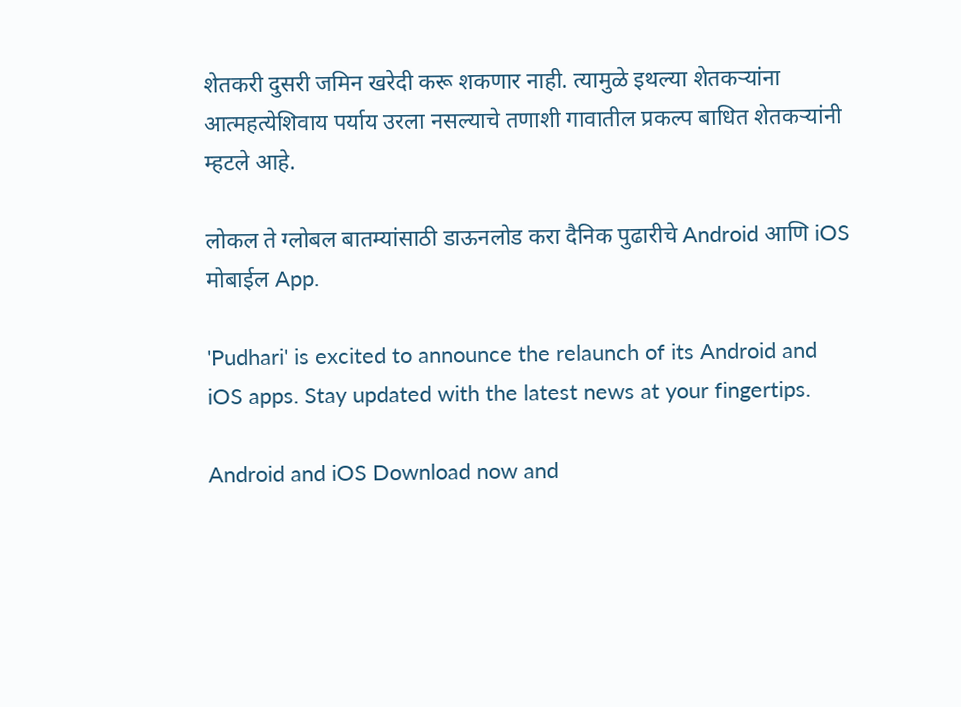शेतकरी दुसरी जमिन खरेदी करू शकणार नाही. त्यामुळे इथल्या शेतकऱ्यांना आत्महत्येशिवाय पर्याय उरला नसल्याचे तणाशी गावातील प्रकल्प बाधित शेतकऱ्यांनी म्हटले आहे.

लोकल ते ग्लोबल बातम्यांसाठी डाऊनलोड करा दैनिक पुढारीचे Android आणि iOS मोबाईल App.

'Pudhari' is excited to announce the relaunch of its Android and iOS apps. Stay updated with the latest news at your fingertips.

Android and iOS Download now and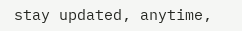stay updated, anytime,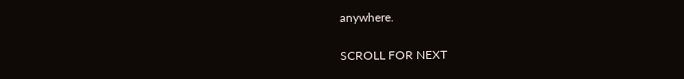anywhere.

SCROLL FOR NEXT